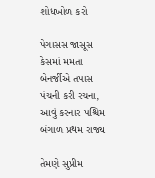શોધખોળ કરો

પેગાસસ જાસૂસ કેસમાં મમતા બેનર્જીએ તપાસ પંચની કરી રચના, આવું કરનાર પશ્ચિમ બંગાળ પ્રથમ રાજ્ય

તેમણે સુપ્રીમ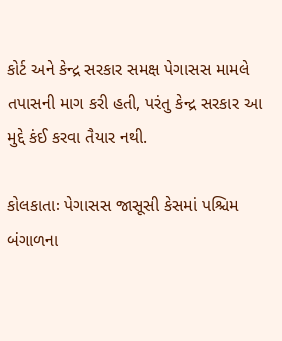કોર્ટ અને કેન્દ્ર સરકાર સમક્ષ પેગાસસ મામલે તપાસની માગ કરી હતી, પરંતુ કેન્દ્ર સરકાર આ મુદ્દે કંઈ કરવા તૈયાર નથી.

કોલકાતાઃ પેગાસસ જાસૂસી કેસમાં પશ્ચિમ બંગાળના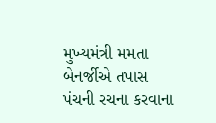મુખ્યમંત્રી મમતા બેનર્જીએ તપાસ પંચની રચના કરવાના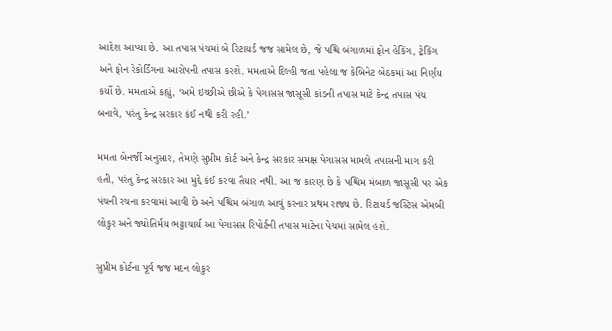આદેશ આપ્યા છે. આ તપાસ પંચમાં બે રિટાયર્ડ જજ સામેલ છે, જે પશ્ચિ બંગાળમાં ફોન હેકિંગ, ટ્રેકિંગ અને ફોન રેકોર્ડિંગના આરોપની તપાસ કરશે. મમતાએ દિલ્હી જતા પહેલા જ કેબિનેટ બેઠકમાં આ નિર્ણય કર્યો છે. મમતાએ કહ્યું, ‘અમે ઇચ્છીએ છીએ કે પેગાસસ જાસૂસી કાંડની તપાસ માટે કેન્દ્ર તપાસ પંચ બનાવે, પરંતુ કેન્દ્ર સરકાર કંઈ નથી કરી રહી.’

મમતા બેનર્જી અનુસાર, તેમણે સુપ્રીમ કોર્ટ અને કેન્દ્ર સરકાર સમક્ષ પેગાસસ મામલે તપાસની માગ કરી હતી, પરંતુ કેન્દ્ર સરકાર આ મુદ્દે કંઈ કરવા તૈયાર નથી. આ જ કારણ છે કે પશ્ચિમ મંબાળ જાસૂસી પર એક પંચની રચના કરવામાં આવી છે અને પશ્ચિમ બંગાળ આવું કરનાર પ્રથમ રાજ્ય છે. રિટાયર્ડ જસ્ટિસ એમબી લોકુર અને જ્યોતિર્મય ભટ્ટાચાર્ય આ પેગાસસ રિપોર્ટની તપાસ માટેના પેચમાં સામેલ હશે.

સુપ્રીમ કોર્ટના પૂર્વ જજ મદન લોકુર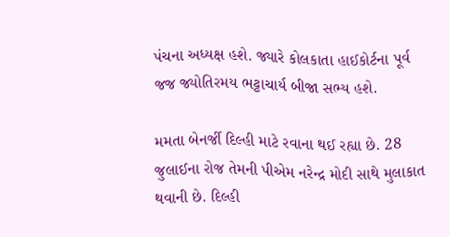પંચના અધ્યક્ષ હશે. જ્યારે કોલકાતા હાઈકોર્ટના પૂર્વ જજ જ્યોતિરમય ભટ્ટાચાર્ય બીજા સભ્ય હશે.

મમતા બેનર્જી દિલ્હી માટે રવાના થઈ રહ્યા છે. 28 જુલાઈના રોજ તેમની પીએમ નરેન્દ્ર મોદી સાથે મુલાકાત થવાની છે. દિલ્હી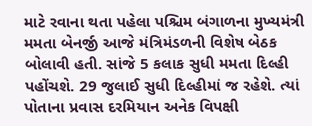માટે રવાના થતા પહેલા પશ્ચિમ બંગાળના મુખ્યમંત્રી મમતા બેનર્જી આજે મંત્રિમંડળની વિશેષ બેઠક બોલાવી હતી. સાંજે 5 કલાક સુધી મમતા દિલ્હી પહોંચશે. 29 જુલાઈ સુધી દિલ્હીમાં જ રહેશે. ત્યાં પોતાના પ્રવાસ દરમિયાન અનેક વિપક્ષી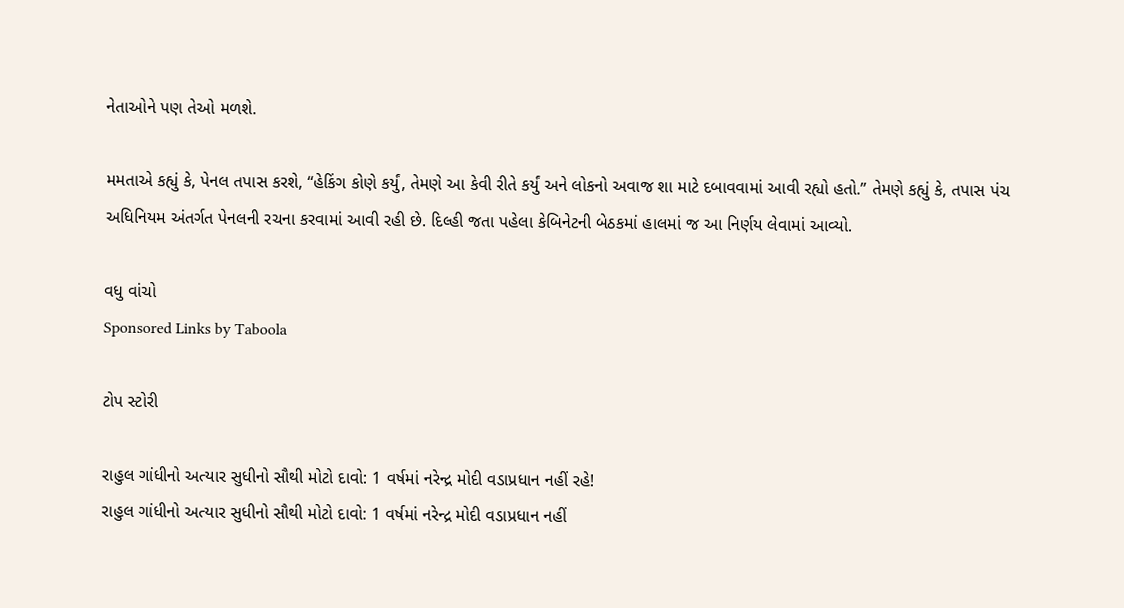નેતાઓને પણ તેઓ મળશે.

મમતાએ કહ્યું કે, પેનલ તપાસ કરશે, “હેકિંગ કોણે કર્યું, તેમણે આ કેવી રીતે કર્યું અને લોકનો અવાજ શા માટે દબાવવામાં આવી રહ્યો હતો.” તેમણે કહ્યું કે, તપાસ પંચ અધિનિયમ અંતર્ગત પેનલની રચના કરવામાં આવી રહી છે. દિલ્હી જતા પહેલા કેબિનેટની બેઠકમાં હાલમાં જ આ નિર્ણય લેવામાં આવ્યો.

વધુ વાંચો
Sponsored Links by Taboola

ટોપ સ્ટોરી

રાહુલ ગાંધીનો અત્યાર સુધીનો સૌથી મોટો દાવો: 1 વર્ષમાં નરેન્દ્ર મોદી વડાપ્રધાન નહીં રહે!
રાહુલ ગાંધીનો અત્યાર સુધીનો સૌથી મોટો દાવો: 1 વર્ષમાં નરેન્દ્ર મોદી વડાપ્રધાન નહીં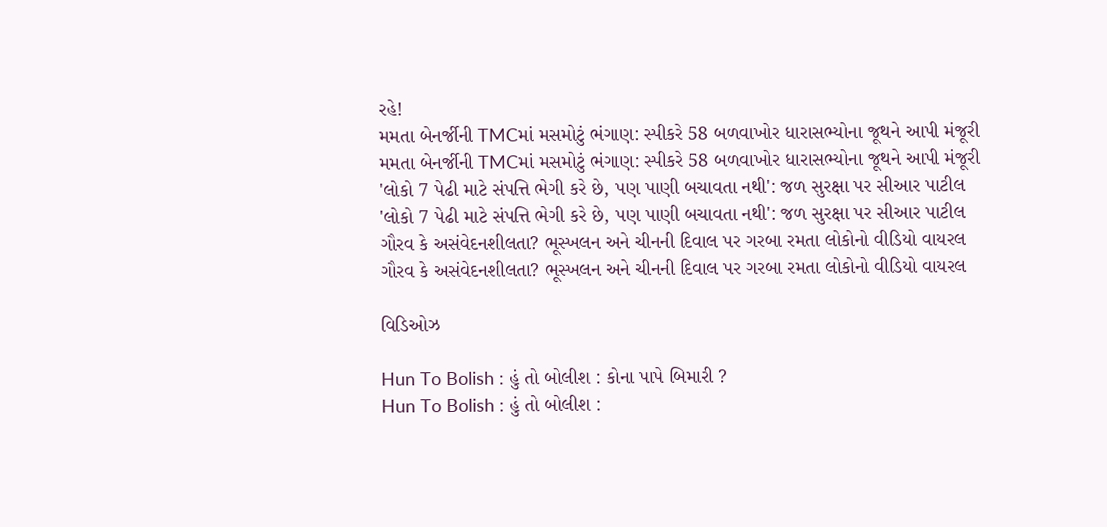રહે!
મમતા બેનર્જીની TMCમાં મસમોટું ભંગાણ: સ્પીકરે 58 બળવાખોર ધારાસભ્યોના જૂથને આપી મંજૂરી
મમતા બેનર્જીની TMCમાં મસમોટું ભંગાણ: સ્પીકરે 58 બળવાખોર ધારાસભ્યોના જૂથને આપી મંજૂરી
'લોકો 7 પેઢી માટે સંપત્તિ ભેગી કરે છે, પણ પાણી બચાવતા નથી': જળ સુરક્ષા પર સીઆર પાટીલ
'લોકો 7 પેઢી માટે સંપત્તિ ભેગી કરે છે, પણ પાણી બચાવતા નથી': જળ સુરક્ષા પર સીઆર પાટીલ
ગૌરવ કે અસંવેદનશીલતા? ભૂસ્ખલન અને ચીનની દિવાલ પર ગરબા રમતા લોકોનો વીડિયો વાયરલ
ગૌરવ કે અસંવેદનશીલતા? ભૂસ્ખલન અને ચીનની દિવાલ પર ગરબા રમતા લોકોનો વીડિયો વાયરલ

વિડિઓઝ

Hun To Bolish : હું તો બોલીશ : કોના પાપે બિમારી ?
Hun To Bolish : હું તો બોલીશ :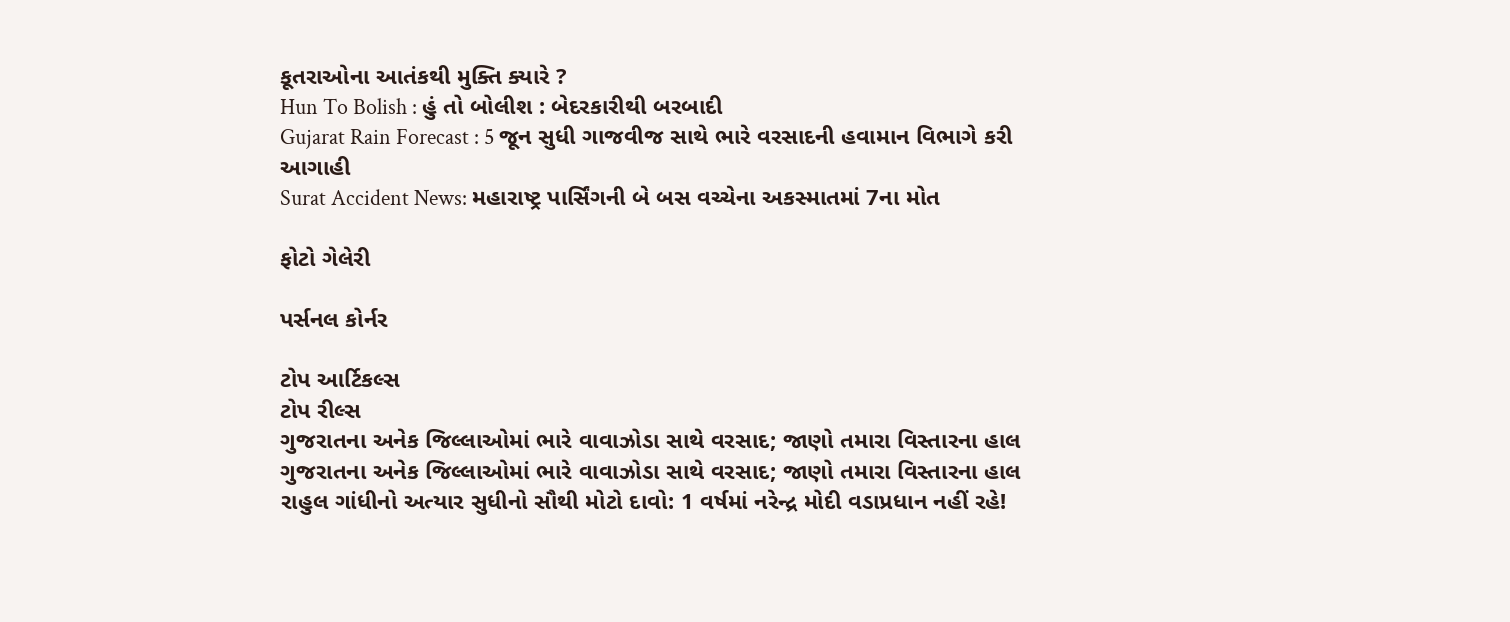કૂતરાઓના આતંકથી મુક્તિ ક્યારે ?
Hun To Bolish : હું તો બોલીશ : બેદરકારીથી બરબાદી
Gujarat Rain Forecast : 5 જૂન સુધી ગાજવીજ સાથે ભારે વરસાદની હવામાન વિભાગે કરી આગાહી
Surat Accident News: મહારાષ્ટ્ર પાર્સિંગની બે બસ વચ્ચેના અકસ્માતમાં 7ના મોત

ફોટો ગેલેરી

પર્સનલ કોર્નર

ટોપ આર્ટિકલ્સ
ટોપ રીલ્સ
ગુજરાતના અનેક જિલ્લાઓમાં ભારે વાવાઝોડા સાથે વરસાદ; જાણો તમારા વિસ્તારના હાલ
ગુજરાતના અનેક જિલ્લાઓમાં ભારે વાવાઝોડા સાથે વરસાદ; જાણો તમારા વિસ્તારના હાલ
રાહુલ ગાંધીનો અત્યાર સુધીનો સૌથી મોટો દાવો: 1 વર્ષમાં નરેન્દ્ર મોદી વડાપ્રધાન નહીં રહે!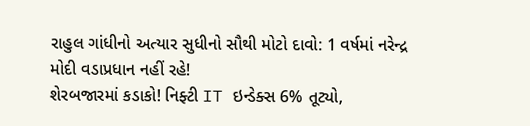રાહુલ ગાંધીનો અત્યાર સુધીનો સૌથી મોટો દાવો: 1 વર્ષમાં નરેન્દ્ર મોદી વડાપ્રધાન નહીં રહે!
શેરબજારમાં કડાકો! નિફ્ટી IT ઇન્ડેક્સ 6% તૂટ્યો,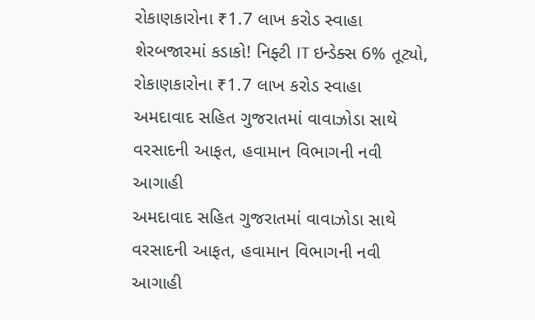રોકાણકારોના ₹1.7 લાખ કરોડ સ્વાહા
શેરબજારમાં કડાકો! નિફ્ટી IT ઇન્ડેક્સ 6% તૂટ્યો, રોકાણકારોના ₹1.7 લાખ કરોડ સ્વાહા
અમદાવાદ સહિત ગુજરાતમાં વાવાઝોડા સાથે વરસાદની આફત, હવામાન વિભાગની નવી આગાહી
અમદાવાદ સહિત ગુજરાતમાં વાવાઝોડા સાથે વરસાદની આફત, હવામાન વિભાગની નવી આગાહી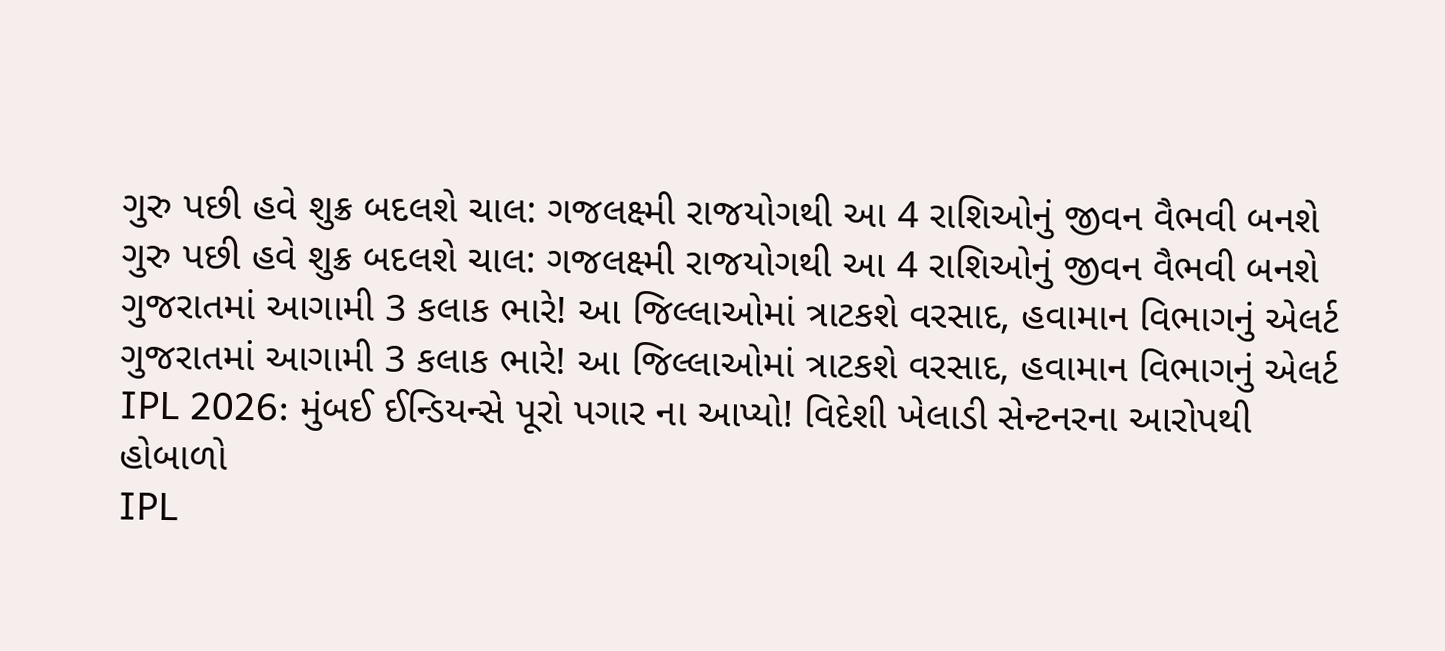ગુરુ પછી હવે શુક્ર બદલશે ચાલ: ગજલક્ષ્મી રાજયોગથી આ 4 રાશિઓનું જીવન વૈભવી બનશે
ગુરુ પછી હવે શુક્ર બદલશે ચાલ: ગજલક્ષ્મી રાજયોગથી આ 4 રાશિઓનું જીવન વૈભવી બનશે
ગુજરાતમાં આગામી 3 કલાક ભારે! આ જિલ્લાઓમાં ત્રાટકશે વરસાદ, હવામાન વિભાગનું એલર્ટ
ગુજરાતમાં આગામી 3 કલાક ભારે! આ જિલ્લાઓમાં ત્રાટકશે વરસાદ, હવામાન વિભાગનું એલર્ટ
IPL 2026: મુંબઈ ઈન્ડિયન્સે પૂરો પગાર ના આપ્યો! વિદેશી ખેલાડી સેન્ટનરના આરોપથી હોબાળો
IPL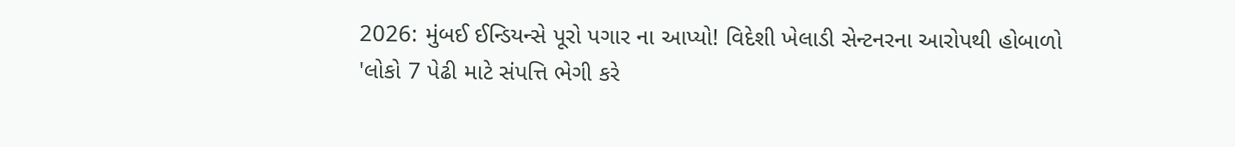2026: મુંબઈ ઈન્ડિયન્સે પૂરો પગાર ના આપ્યો! વિદેશી ખેલાડી સેન્ટનરના આરોપથી હોબાળો
'લોકો 7 પેઢી માટે સંપત્તિ ભેગી કરે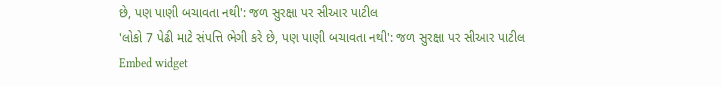છે, પણ પાણી બચાવતા નથી': જળ સુરક્ષા પર સીઆર પાટીલ
'લોકો 7 પેઢી માટે સંપત્તિ ભેગી કરે છે, પણ પાણી બચાવતા નથી': જળ સુરક્ષા પર સીઆર પાટીલ
Embed widget